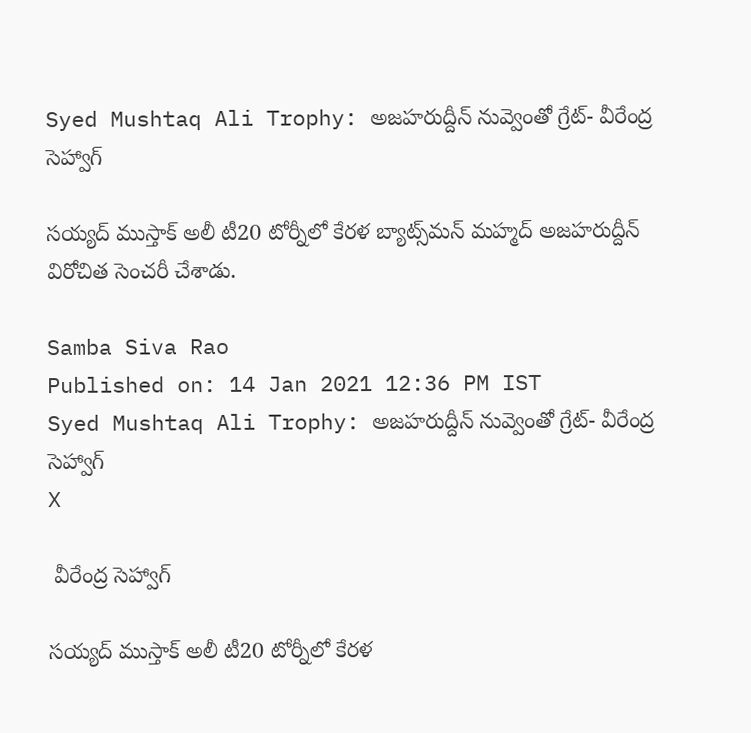Syed Mushtaq Ali Trophy: అజహరుద్దీన్ నువ్వెంతో గ్రేట్‌- వీరేంద్ర సెహ్వాగ్‌

సయ్యద్‌ ముస్తాక్‌ అలీ టీ20 టోర్నీలో కేరళ బ్యాట్స్‌మన్‌ మహ్మద్‌ అజహరుద్దీన్‌ విరోచిత సెంచరీ చేశాడు.

Samba Siva Rao
Published on: 14 Jan 2021 12:36 PM IST
Syed Mushtaq Ali Trophy: అజహరుద్దీన్ నువ్వెంతో గ్రేట్‌- వీరేంద్ర సెహ్వాగ్‌
X

 వీరేంద్ర సెహ్వాగ్‌

సయ్యద్‌ ముస్తాక్‌ అలీ టీ20 టోర్నీలో కేరళ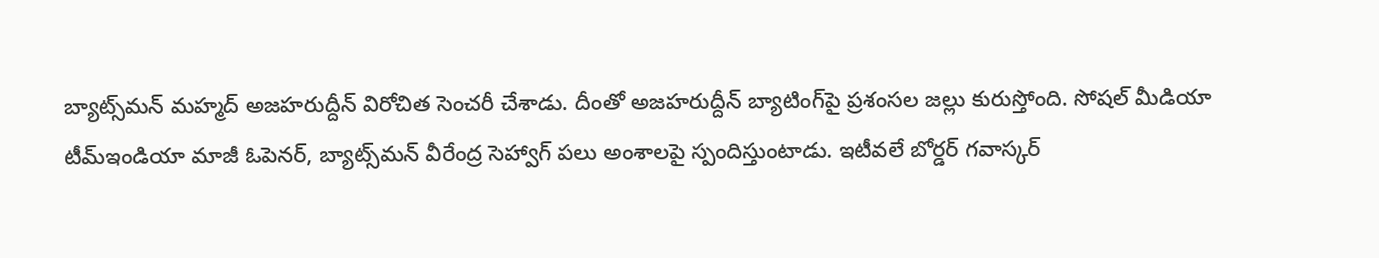బ్యాట్స్‌మన్‌ మహ్మద్‌ అజహరుద్దీన్‌ విరోచిత సెంచరీ చేశాడు. దీంతో అజహరుద్దీన్‌ బ్యాటింగ్‌పై ప్రశంసల జల్లు కురుస్తోంది. సోషల్ మీడియా టీమ్‌ఇండియా మాజీ ఓపెనర్‌, బ్యాట్స్‌మన్‌ వీరేంద్ర సెహ్వాగ్‌ పలు అంశాలపై స్పందిస్తుంటాడు. ఇటీవలే బోర్డర్ గవాస్కర్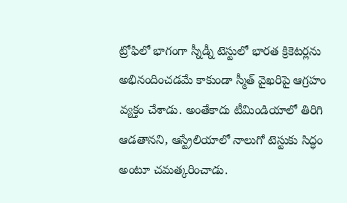ట్రోఫిలో భాగంగా స్నీడ్నీ టెస్టులో భారత క్రికెటర్లను అభినందించడమే కాకుండా స్మీత్ వైఖరిపై ఆగ్రహం వ్యక్తం చేశాడు. అంతేకాదు టీమిండియాలో తిరిగి ఆడతానని, ఆస్ట్రేలియాలో నాలుగో టెస్టుకు సిద్ధం అంటూ చమత్కరించాడు.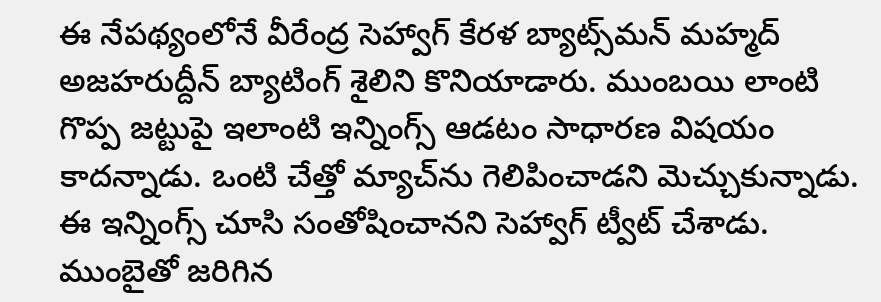ఈ నేపథ్యంలోనే వీరేంద్ర సెహ్వాగ్‌ కేరళ బ్యాట్స్‌మన్‌ మహ్మద్‌ అజహరుద్దీన్‌ బ్యాటింగ్ శైలిని కొనియాడారు. ముంబయి లాంటి గొప్ప జట్టుపై ఇలాంటి ఇన్నింగ్స్‌ ఆడటం సాధారణ విషయం కాదన్నాడు. ఒంటి చేత్తో మ్యాచ్‌ను గెలిపించాడని మెచ్చుకున్నాడు. ఈ ఇన్నింగ్స్‌ చూసి సంతోషించానని సెహ్వాగ్‌ ట్వీట్‌ చేశాడు. ముంబైతో జరిగిన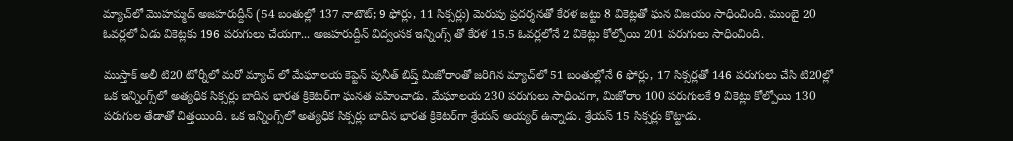మ్యాచ్‌లో మొహమ్మద్‌ అజహరుద్దీన్‌ (54 బంతుల్లో 137 నాటౌట్‌; 9 ఫోర్లు, 11 సిక్సర్లు) మెరుపు ప్రదర్శనతో కేరళ జట్టు 8 వికెట్లతో ఘన విజయం సాధించింది. ముంబై 20 ఓవర్లలో ఏడు వికెట్లకు 196 పరుగులు చేయగా... అజహరుద్దీన్‌ విద్వంసక ఇన్నింగ్స్ తో కేరళ 15.5 ఓవర్లలోనే 2 వికెట్లు కోల్పోయి 201 పరుగులు సాధించింది.

ముస్తాక్‌ అలీ టి20 టోర్నీలో మరో మ్యాచ్ లో మేఘాలయ కెప్టెన్‌ పునీత్‌ బిష్త్‌ మిజోరాంతో జరిగిన మ్యాచ్‌లో 51 బంతుల్లోనే 6 ఫోర్లు, 17 సిక్సర్లతో 146 పరుగులు చేసి టి20ల్లో ఒక ఇన్నింగ్స్‌లో అత్యధిక సిక్సర్లు బాదిన భారత క్రికెటర్‌గా ఘనత వహించాడు. మేఘాలయ 230 పరుగులు సాధించగా, మిజోరాం 100 పరుగులకే 9 వికెట్లు కోల్పోయి 130 పరుగుల తేడాతో చిత్తయింది. ఒక ఇన్నింగ్స్‌లో అత్యధిక సిక్సర్లు బాదిన భారత క్రికెటర్‌గా శ్రేయస్‌ అయ్యర్‌ ఉన్నాడు. శ్రేయస్ 15 సిక్సర్లు కొట్టాడు.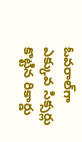ఓవరాల్‌గా ఎక్కువ సిక్సర్లు కొట్టిన రికార్డు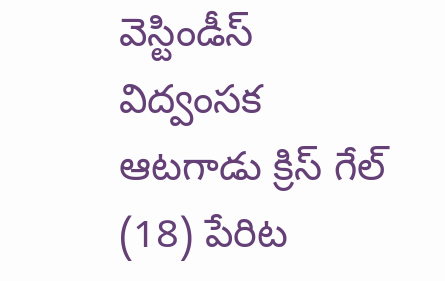వెస్టిండీస్ విద్వంసక ఆటగాడు క్రిస్‌ గేల్‌ (18) పేరిట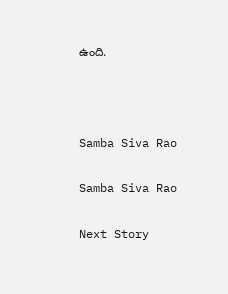ఉంది.



Samba Siva Rao

Samba Siva Rao

Next Story